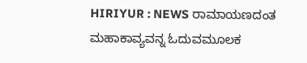HIRIYUR : NEWS ರಾಮಾಯಣದಂತ ಮಹಾಕಾವ್ಯವನ್ನ ಓದುವಮೂಲಕ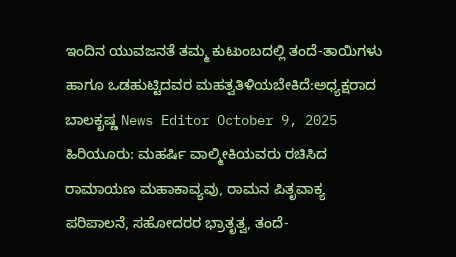ಇಂದಿನ ಯುವಜನತೆ ತಮ್ಮ ಕುಟುಂಬದಲ್ಲಿ ತಂದೆ-ತಾಯಿಗಳು ಹಾಗೂ ಒಡಹುಟ್ಟಿದವರ ಮಹತ್ವತಿಳಿಯಬೇಕಿದೆ:ಅಧ್ಯಕ್ಷರಾದ ಬಾಲಕೃಷ್ಣ News Editor October 9, 2025 ಹಿರಿಯೂರು: ಮಹರ್ಷಿ ವಾಲ್ಮೀಕಿಯವರು ರಚಿಸಿದ ರಾಮಾಯಣ ಮಹಾಕಾವ್ಯವು, ರಾಮನ ಪಿತೃವಾಕ್ಯ ಪರಿಪಾಲನೆ, ಸಹೋದರರ ಭ್ರಾತೃತ್ವ, ತಂದೆ-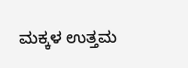ಮಕ್ಕಳ ಉತ್ತಮ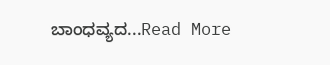ಬಾಂಧವ್ಯದ...Read More